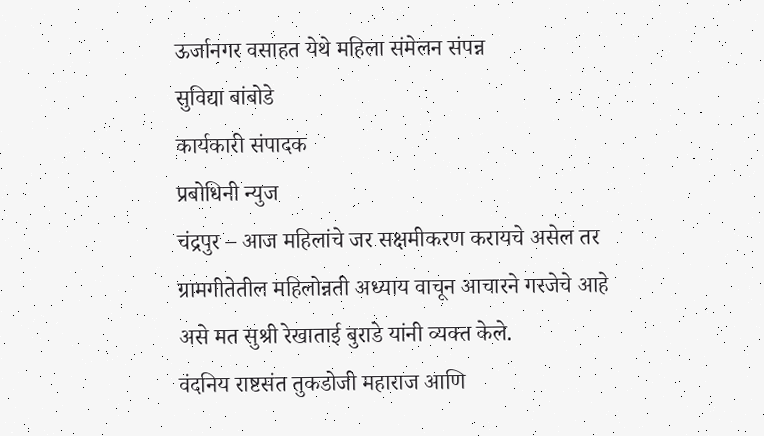ऊर्जानगर वसाहत येथे महिला संमेलन संपन्न
सुविद्या बांबोडे
कार्यकारी संपादक
प्रबोधिनी न्युज
चंद्रपुर – आज महिलांचे जर सक्षमीकरण करायचे असेल तर ग्रामगीतेतील महिलोन्नती अध्याय वाचून आचारने गरजेचे आहे असे मत सुश्री रेखाताई बुराडे यांनी व्यक्त केले.
वंदनिय राष्टसंत तुकडोजी महाराज आणि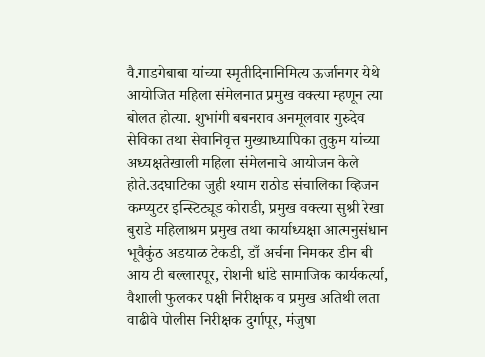वै.गाडगेबाबा यांच्या स्मृतीदिनानिमित्य ऊर्जानगर येथे आयोजित महिला संमेलनात प्रमुख वक्त्या म्हणून त्या बोलत होत्या. शुभांगी बबनराव अनमूलवार गुरुदेव सेविका तथा सेवानिवृत्त मुख्याध्यापिका तुकुम यांच्या अध्यक्षतेखाली महिला संमेलनाचे आयोजन केले होते.उदघाटिका जुही श्याम राठोड संचालिका व्हिजन कम्प्युटर इन्स्टिट्यूड कोराडी, प्रमुख वक्त्या सुश्री रेखा बुराडे महिलाश्रम प्रमुख तथा कार्याध्यक्षा आत्मनुसंधान भूवैकुंठ अडयाळ टेकडी, डाँ अर्चना निमकर डीन बी आय टी बल्लारपूर, रोशनी धांडे सामाजिक कार्यकर्त्या, वैशाली फुलकर पक्षी निरीक्षक व प्रमुख अतिथी लता वाढीवे पोलीस निरीक्षक दुर्गापूर, मंजुषा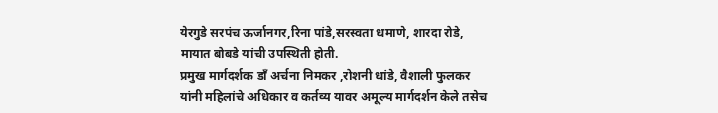येरगुडे सरपंच ऊर्जानगर,रिना पांडे,सरस्वता धमाणे, शारदा रोडे, मायात बोबडे यांची उपस्थिती होती.
प्रमुख मार्गदर्शक डाँ अर्चना निमकर ,रोशनी धांडे, वैशाली फुलकर यांनी महिलांचे अधिकार व कर्तव्य यावर अमूल्य मार्गदर्शन केले तसेच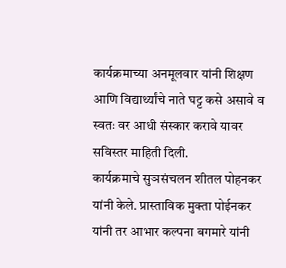कार्यक्रमाच्या अनमूलवार यांनी शिक्षण आणि विद्यार्थ्यांचे नाते घट्ट कसे असावे व स्वतः वर आधी संस्कार करावे यावर सविस्तर माहिती दिली.
कार्यक्रमाचे सुञसंचलन शीतल पोहनकर यांनी केले. प्रास्ताविक मुक्ता पोईनकर यांनी तर आभार कल्पना बगमारे यांनी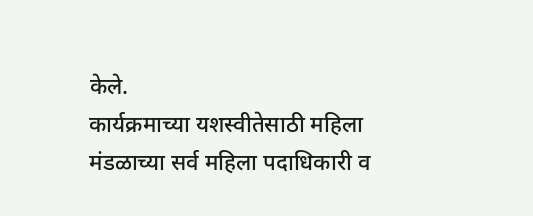केले.
कार्यक्रमाच्या यशस्वीतेसाठी महिला मंडळाच्या सर्व महिला पदाधिकारी व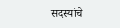सदस्यांचे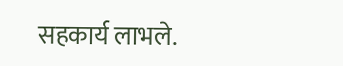सहकार्य लाभले.